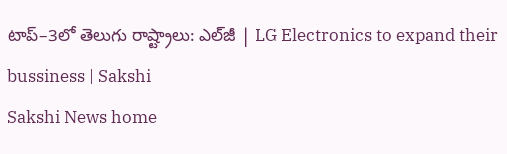టాప్‌–3లో తెలుగు రాష్ట్రాలు: ఎల్‌జీ | LG Electronics to expand their bussiness | Sakshi
Sakshi News home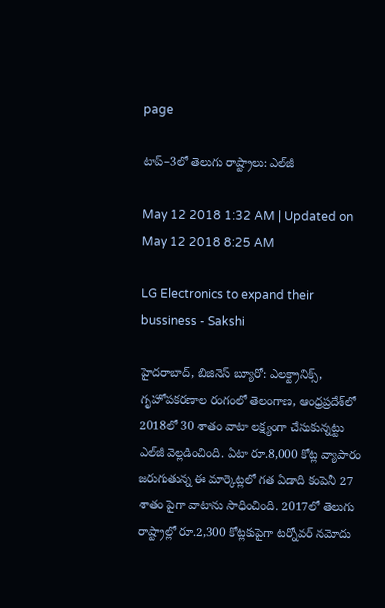page

టాప్‌–3లో తెలుగు రాష్ట్రాలు: ఎల్‌జీ

May 12 2018 1:32 AM | Updated on May 12 2018 8:25 AM

LG Electronics to expand their bussiness - Sakshi

హైదరాబాద్, బిజినెస్‌ బ్యూరో: ఎలక్ట్రానిక్స్, గృహోపకరణాల రంగంలో తెలంగాణ, ఆంధ్రప్రదేశ్‌లో 2018లో 30 శాతం వాటా లక్ష్యంగా చేసుకున్నట్టు ఎల్‌జీ వెల్లడించింది. ఏటా రూ.8,000 కోట్ల వ్యాపారం జరుగుతున్న ఈ మార్కెట్లలో గత ఏడాది కంపెనీ 27 శాతం పైగా వాటాను సాధించింది. 2017లో తెలుగు రాష్ట్రాల్లో రూ.2,300 కోట్లకుపైగా టర్నోవర్‌ నమోదు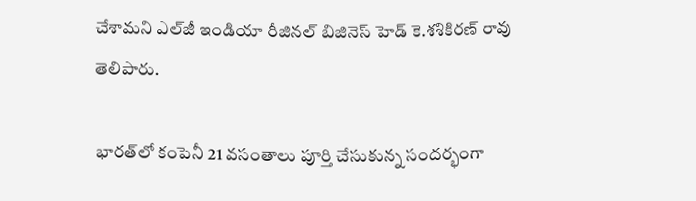చేశామని ఎల్‌జీ ఇండియా రీజినల్‌ బిజినెస్‌ హెడ్‌ కె.శశికిరణ్‌ రావు తెలిపారు.

భారత్‌లో కంపెనీ 21 వసంతాలు పూర్తి చేసుకున్న సందర్భంగా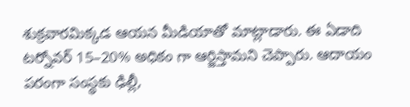శుక్రవారమిక్కడ ఆయన మీడియాతో మాట్లాడారు. ఈ ఏడాది టర్నోవర్‌ 15–20% అధికం గా ఆర్జిస్తామని చెప్పారు. ఆదాయం పరంగా సంస్థకు ఢిల్లీ,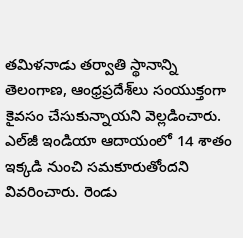తమిళనాడు తర్వాతి స్థానాన్ని తెలంగాణ, ఆంధ్రప్రదేశ్‌లు సంయుక్తంగా కైవసం చేసుకున్నాయని వెల్లడించారు. ఎల్‌జీ ఇండియా ఆదాయంలో 14 శాతం ఇక్కడి నుంచి సమకూరుతోందని వివరించారు. రెండు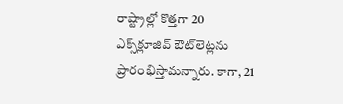రాష్ట్రాల్లో కొత్తగా 20 ఎక్స్‌క్లూజివ్‌ ఔట్‌లెట్లను ప్రారంభిస్తామన్నారు. కాగా, 21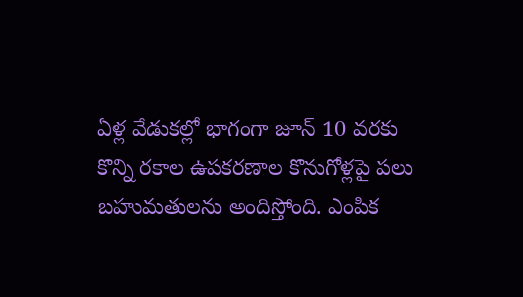ఏళ్ల వేడుకల్లో భాగంగా జూన్‌ 10 వరకు కొన్ని రకాల ఉపకరణాల కొనుగోళ్లపై పలు బహుమతులను అందిస్తోంది. ఎంపిక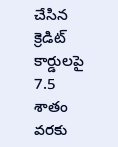చేసిన క్రెడిట్‌ కార్డులపై 7.5 శాతం వరకు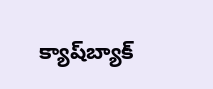క్యాష్‌బ్యాక్‌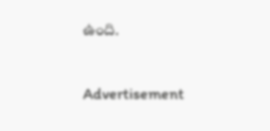ఉంది.

Advertisement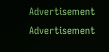Advertisement
Advertisement